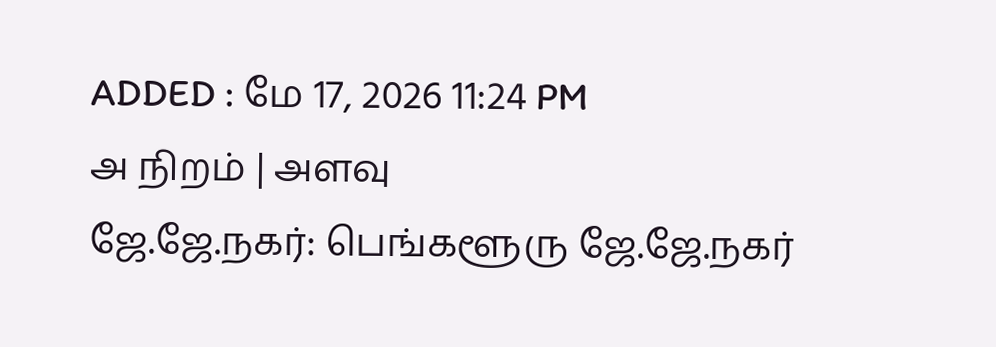ADDED : மே 17, 2026 11:24 PM
அ நிறம் | அளவு
ஜே.ஜே.நகர்: பெங்களூரு ஜே.ஜே.நகர்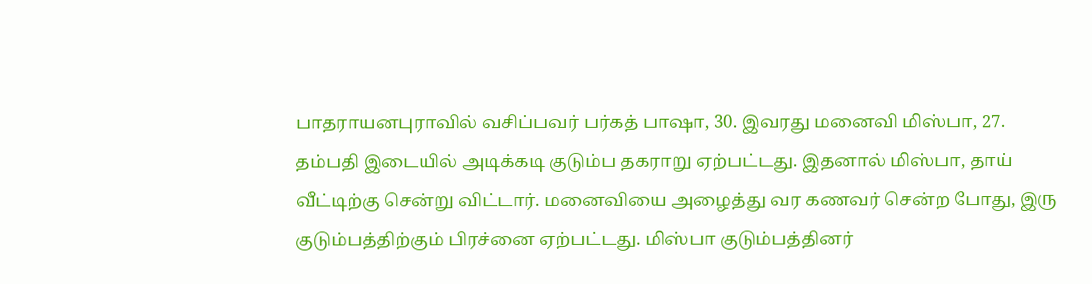பாதராயனபுராவில் வசிப்பவர் பர்கத் பாஷா, 30. இவரது மனைவி மிஸ்பா, 27. தம்பதி இடையில் அடிக்கடி குடும்ப தகராறு ஏற்பட்டது. இதனால் மிஸ்பா, தாய் வீட்டிற்கு சென்று விட்டார். மனைவியை அழைத்து வர கணவர் சென்ற போது, இரு குடும்பத்திற்கும் பிரச்னை ஏற்பட்டது. மிஸ்பா குடும்பத்தினர்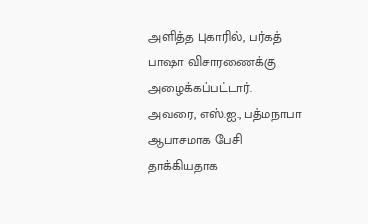அளித்த புகாரில், பர்கத் பாஷா விசாரணைக்கு அழைக்கப்பட்டார்.
அவரை, எஸ்.ஐ., பத்மநாபா ஆபாசமாக பேசி தாக்கியதாக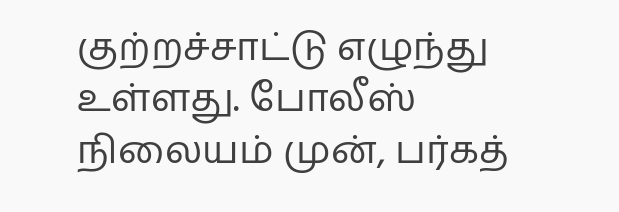குற்றச்சாட்டு எழுந்து உள்ளது. போலீஸ் நிலையம் முன், பர்கத்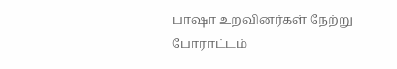பாஷா உறவினர்கள் நேற்று போராட்டம்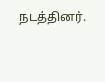நடத்தினர்.